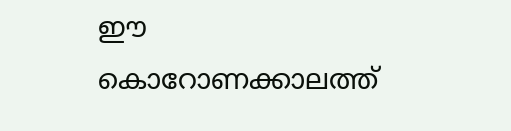ഈ കൊറോണക്കാലത്ത്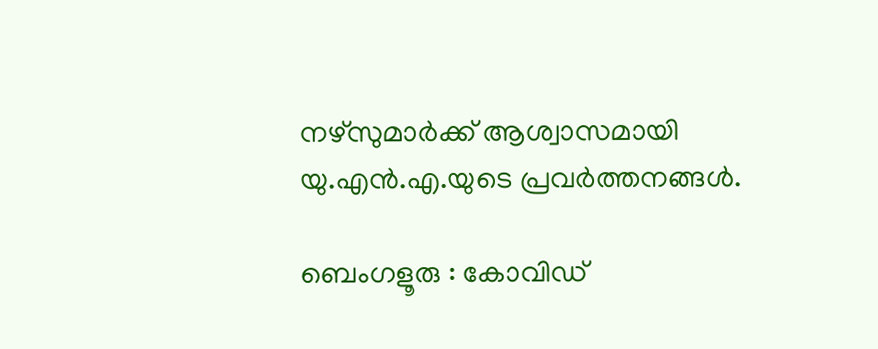നഴ്സുമാർക്ക് ആശ്വാസമായി യു.എൻ.എ.യുടെ പ്രവർത്തനങ്ങൾ.

ബെംഗളൂരു : കോവിഡ്‌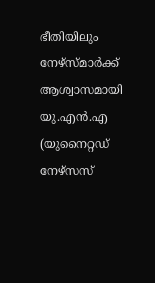ഭീതിയിലും നേഴ്സ്മാർക്ക് ആശ്വാസമായി യു.എൻ.എ (യുനൈറ്റഡ് നേഴ്സസ്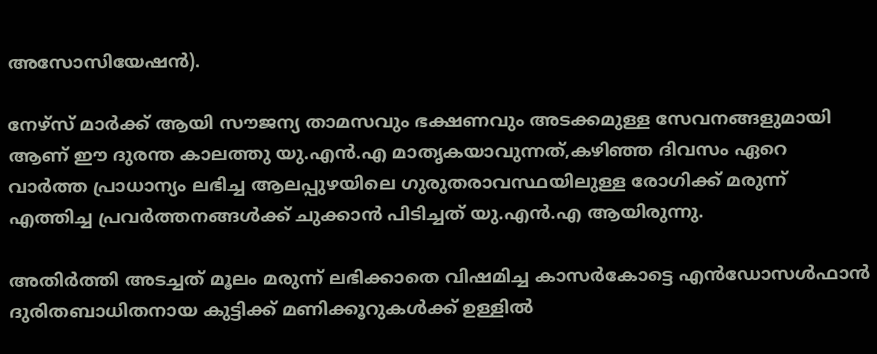അസോസിയേഷൻ).

നേഴ്സ് മാർക്ക് ആയി സൗജന്യ താമസവും ഭക്ഷണവും അടക്കമുള്ള സേവനങ്ങളുമായി ആണ് ഈ ദുരന്ത കാലത്തു യു.എൻ.എ മാതൃകയാവുന്നത്,കഴിഞ്ഞ ദിവസം ഏറെ വാർത്ത പ്രാധാന്യം ലഭിച്ച ആലപ്പുഴയിലെ ഗുരുതരാവസ്ഥയിലുള്ള രോഗിക്ക് മരുന്ന് എത്തിച്ച പ്രവർത്തനങ്ങൾക്ക് ചുക്കാൻ പിടിച്ചത് യു.എൻ.എ ആയിരുന്നു.

അതിർത്തി അടച്ചത് മൂലം മരുന്ന് ലഭിക്കാതെ വിഷമിച്ച കാസർകോട്ടെ എൻഡോസൾഫാൻ ദുരിതബാധിതനായ കുട്ടിക്ക് മണിക്കൂറുകൾക്ക് ഉള്ളിൽ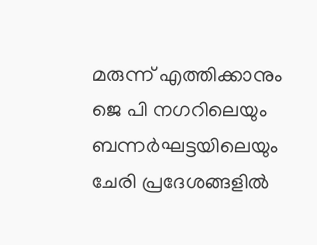മരുന്ന് എത്തിക്കാനും ജെ പി നഗറിലെയും ബന്നർഘട്ടയിലെയും ചേരി പ്രദേശങ്ങളിൽ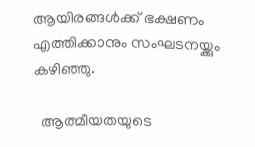ആയിരങ്ങൾക്ക് ഭക്ഷണം എത്തിക്കാനും സംഘടനയ്ക്കും കഴിഞ്ഞു.

  ആത്മീയതയുടെ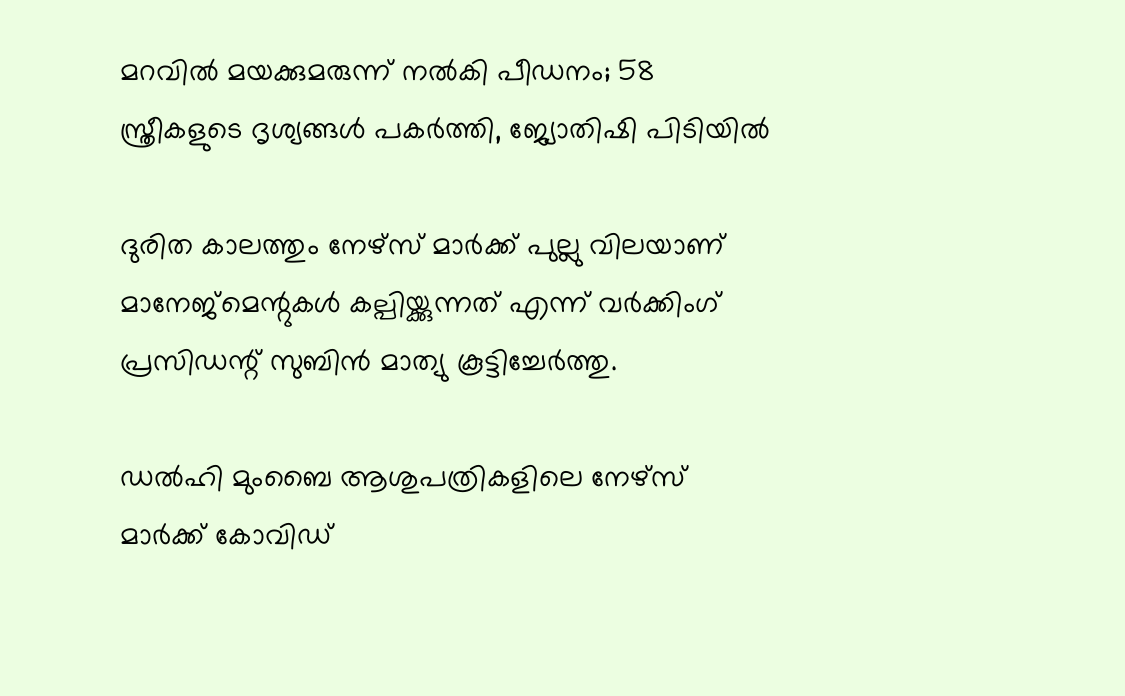മറവിൽ മയക്കുമരുന്ന് നൽകി പീഡനം; 58 സ്ത്രീകളുടെ ദൃശ്യങ്ങൾ പകർത്തി, ജ്യോതിഷി പിടിയിൽ

ദുരിത കാലത്തും നേഴ്സ് മാർക്ക് പുല്ലു വിലയാണ് മാനേജ്‌മെന്റുകൾ കല്പിയ്ക്കുന്നത് എന്ന് വർക്കിംഗ് പ്രസിഡന്റ് സുബിൻ മാത്യു കൂട്ടിച്ചേർത്തു.

ഡൽഹി മുംബൈ ആശുപത്രികളിലെ നേഴ്സ് മാർക്ക് കോവിഡ്‌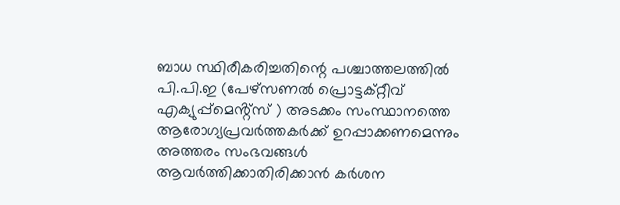ബാധ സ്ഥിരീകരിച്ചതിന്റെ പശ്ചാത്തലത്തിൽ പി.പി.ഇ (പേഴ്സണൽ പ്രൊട്ടക്റ്റീവ് എക്യുപ്പ്മെൻ്റ്സ് ) അടക്കം സംസ്ഥാനത്തെ ആരോഗ്യപ്രവർത്തകർക്ക് ഉറപ്പാക്കണമെന്നും അത്തരം സംഭവങ്ങൾ ആവർത്തിക്കാതിരിക്കാൻ കർശന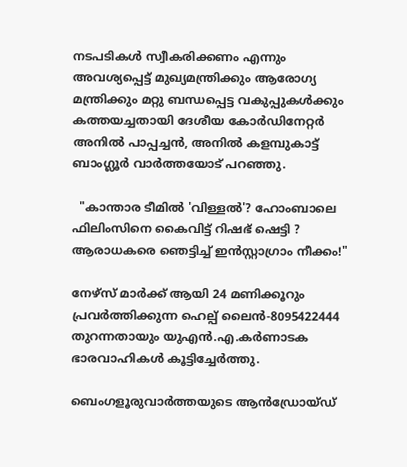നടപടികൾ സ്വീകരിക്കണം എന്നും അവശ്യപ്പെട്ട് മുഖ്യമന്ത്രിക്കും ആരോഗ്യ മന്ത്രിക്കും മറ്റു ബന്ധപ്പെട്ട വകുപ്പുകൾക്കും കത്തയച്ചതായി ദേശീയ കോർഡിനേറ്റർ അനിൽ പാപ്പച്ചൻ, അനിൽ കളമ്പുകാട്ട് ബാംഗ്ലൂർ വാർത്തയോട് പറഞ്ഞു.

  "കാന്താര ടീമിൽ 'വിള്ളൽ'? ഹോംബാലെ ഫിലിംസിനെ കൈവിട്ട് റിഷഭ് ഷെട്ടി ? ആരാധകരെ ഞെട്ടിച്ച് ഇൻസ്റ്റാഗ്രാം നീക്കം!"

നേഴ്സ് മാർക്ക് ആയി 24 മണിക്കൂറും പ്രവർത്തിക്കുന്ന ഹെല്പ് ലൈൻ-8095422444 തുറന്നതായും യുഎൻ.എ.കർണാടക ഭാരവാഹികൾ കൂട്ടിച്ചേർത്തു.

ബെംഗളൂരുവാർത്തയുടെ ആൻഡ്രോയ്ഡ്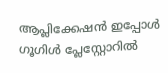ആപ്ലിക്കേഷൻ ഇപ്പോൾ ഗൂഗിൾ പ്ലേസ്റ്റോറിൽ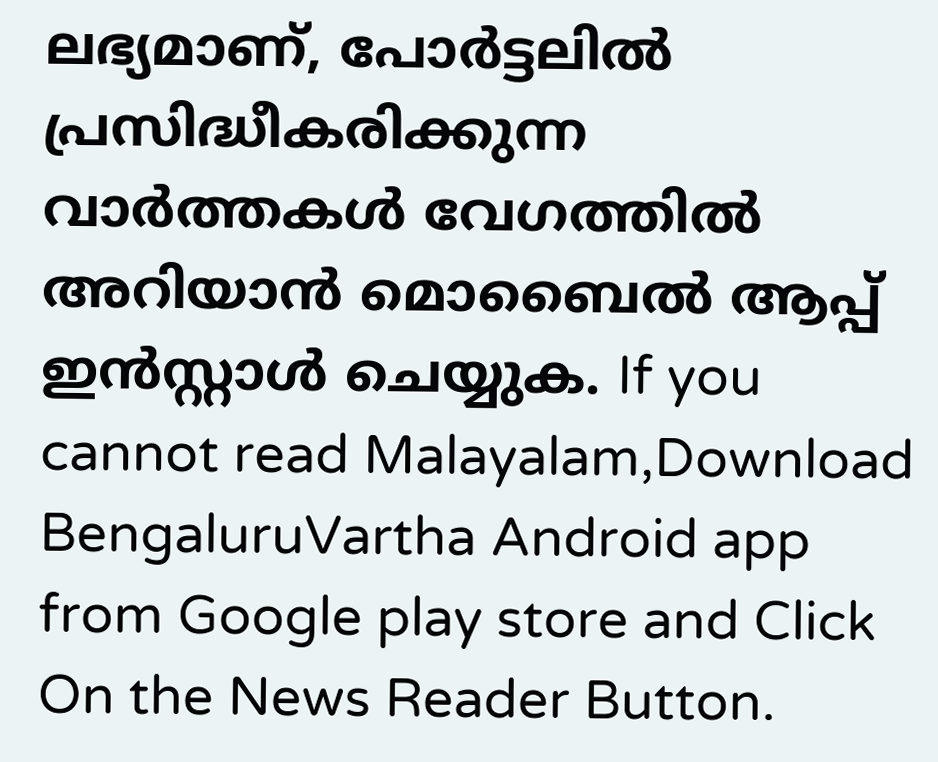ലഭ്യമാണ്, പോർട്ടലിൽ പ്രസിദ്ധീകരിക്കുന്ന വാർത്തകൾ വേഗത്തിൽ അറിയാൻ മൊബൈൽ ആപ്പ് ഇൻസ്റ്റാൾ ചെയ്യുക. If you cannot read Malayalam,Download BengaluruVartha Android app from Google play store and Click On the News Reader Button.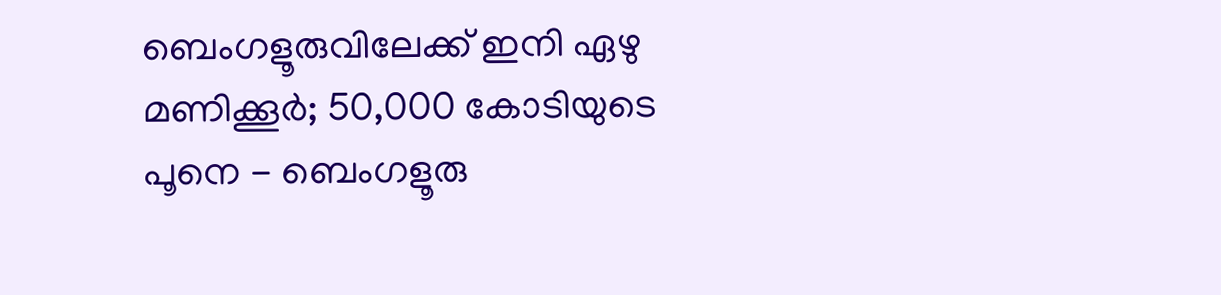ബെംഗളൂരുവിലേക്ക് ഇനി ഏഴു മണിക്കൂർ; 50,000 കോടിയുടെ പൂനെ - ബെംഗളൂരു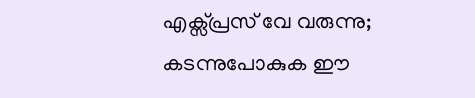എക്സ്പ്രസ് വേ വരുന്നു; കടന്നുപോകുക ഈ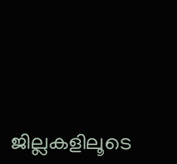ജില്ലകളിലൂടെ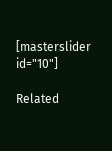[masterslider id="10"]

Related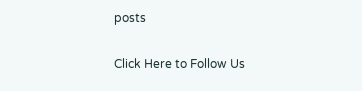posts

Click Here to Follow Us